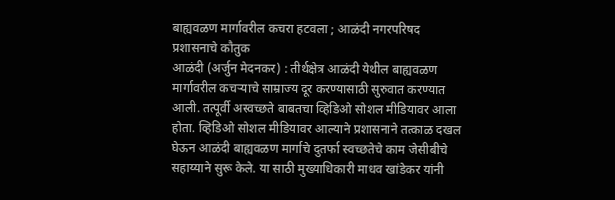बाह्यवळण मार्गावरील कचरा हटवला ; आळंदी नगरपरिषद प्रशासनाचे कौतुक
आळंदी (अर्जुन मेदनकर) : तीर्थक्षेत्र आळंदी येथील बाह्यवळण मार्गावरील कचऱ्याचे साम्राज्य दूर करण्यासाठी सुरुवात करण्यात आली. तत्पूर्वी अस्वच्छते बाबतचा व्हिडिओ सोशल मीडियावर आला होता. व्हिडिओ सोशल मीडियावर आल्याने प्रशासनाने तत्काळ दखल घेऊन आळंदी बाह्यवळण मार्गाचे दुतर्फा स्वच्छतेचे काम जेसीबीचे सहाय्याने सुरू केले. या साठी मुख्याधिकारी माधव खांडेकर यांनी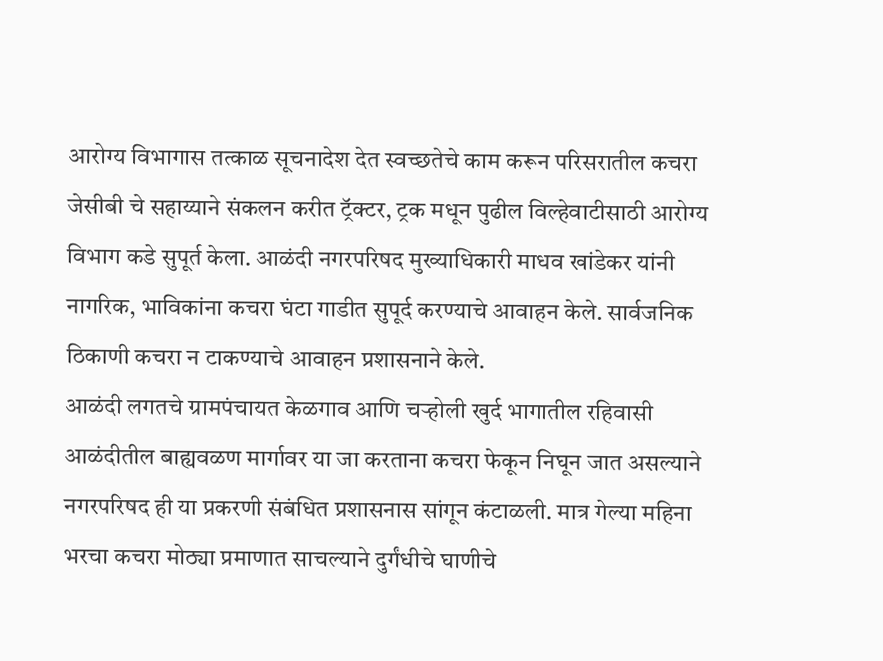आरोग्य विभागास तत्काळ सूचनादेश देत स्वच्छतेचे काम करून परिसरातील कचरा जेसीबी चे सहाय्याने संकलन करीत ट्रॅक्टर, ट्रक मधून पुढील विल्हेवाटीसाठी आरोग्य विभाग कडे सुपूर्त केला. आळंदी नगरपरिषद मुख्याधिकारी माधव खांडेकर यांनी नागरिक, भाविकांना कचरा घंटा गाडीत सुपूर्द करण्याचे आवाहन केले. सार्वजनिक ठिकाणी कचरा न टाकण्याचे आवाहन प्रशासनाने केले.
आळंदी लगतचे ग्रामपंचायत केळगाव आणि चऱ्होली खुर्द भागातील रहिवासी आळंदीतील बाह्यवळण मार्गावर या जा करताना कचरा फेकून निघून जात असल्याने नगरपरिषद ही या प्रकरणी संबंधित प्रशासनास सांगून कंटाळली. मात्र गेल्या महिना भरचा कचरा मोठ्या प्रमाणात साचल्याने दुर्गंधीचे घाणीचे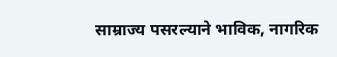साम्राज्य पसरल्याने भाविक, नागरिक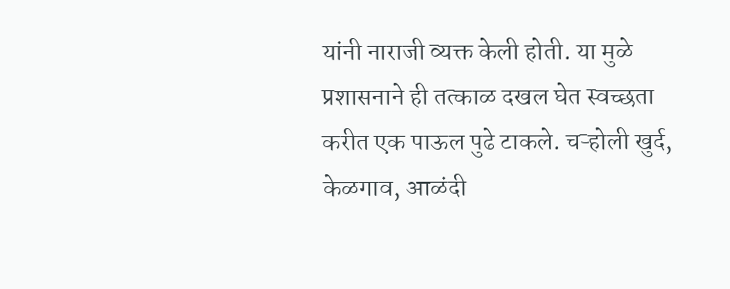यांनी नाराजी व्यक्त केली होती. या मुळे प्रशासनाने ही तत्काळ दखल घेत स्वच्छता करीत एक पाऊल पुढे टाकले. चऱ्होली खुर्द, केळगाव, आळंदी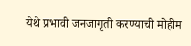येथे प्रभावी जनजागृती करण्याची मोहीम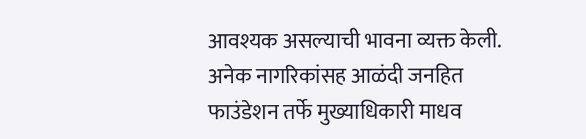आवश्यक असल्याची भावना व्यक्त केली. अनेक नागरिकांसह आळंदी जनहित फाउंडेशन तर्फे मुख्याधिकारी माधव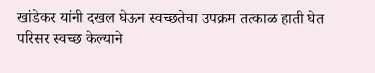खांडेकर यांनी दखल घेऊन स्वच्छतेचा उपक्रम तत्काळ हाती घेत परिसर स्वच्छ केल्याने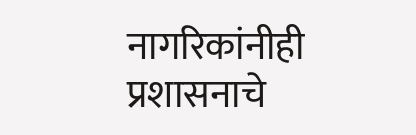नागरिकांनीही प्रशासनाचे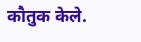कौतुक केले.